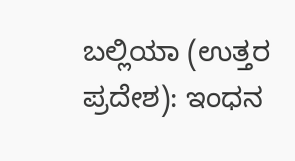ಬಲ್ಲಿಯಾ (ಉತ್ತರ ಪ್ರದೇಶ): ಇಂಧನ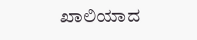ಖಾಲಿಯಾದ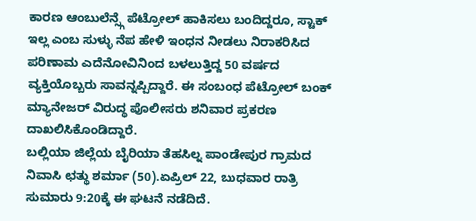ಕಾರಣ ಆಂಬುಲೆನ್ಸ್ಗೆ ಪೆಟ್ರೋಲ್ ಹಾಕಿಸಲು ಬಂದಿದ್ದರೂ, ಸ್ಟಾಕ್ ಇಲ್ಲ ಎಂಬ ಸುಳ್ಳು ನೆಪ ಹೇಳಿ ಇಂಧನ ನೀಡಲು ನಿರಾಕರಿಸಿದ ಪರಿಣಾಮ ಎದೆನೋವಿನಿಂದ ಬಳಲುತ್ತಿದ್ದ 50 ವರ್ಷದ ವ್ಯಕ್ತಿಯೊಬ್ಬರು ಸಾವನ್ನಪ್ಪಿದ್ದಾರೆ. ಈ ಸಂಬಂಧ ಪೆಟ್ರೋಲ್ ಬಂಕ್ ಮ್ಯಾನೇಜರ್ ವಿರುದ್ಧ ಪೊಲೀಸರು ಶನಿವಾರ ಪ್ರಕರಣ ದಾಖಲಿಸಿಕೊಂಡಿದ್ದಾರೆ.
ಬಲ್ಲಿಯಾ ಜಿಲ್ಲೆಯ ಬೈರಿಯಾ ತೆಹಸಿಲ್ನ ಪಾಂಡೇಪುರ ಗ್ರಾಮದ ನಿವಾಸಿ ಛತ್ಥು ಶರ್ಮಾ (50).ಏಪ್ರಿಲ್ 22, ಬುಧವಾರ ರಾತ್ರಿ ಸುಮಾರು 9:20ಕ್ಕೆ ಈ ಘಟನೆ ನಡೆದಿದೆ.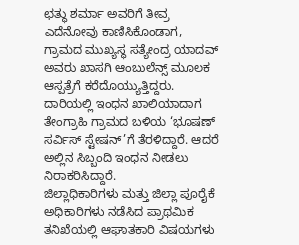ಛತ್ಥು ಶರ್ಮಾ ಅವರಿಗೆ ತೀವ್ರ ಎದೆನೋವು ಕಾಣಿಸಿಕೊಂಡಾಗ, ಗ್ರಾಮದ ಮುಖ್ಯಸ್ಥ ಸತ್ಯೇಂದ್ರ ಯಾದವ್ ಅವರು ಖಾಸಗಿ ಆಂಬುಲೆನ್ಸ್ ಮೂಲಕ ಆಸ್ಪತ್ರೆಗೆ ಕರೆದೊಯ್ಯುತ್ತಿದ್ದರು. ದಾರಿಯಲ್ಲಿ ಇಂಧನ ಖಾಲಿಯಾದಾಗ ತೇಂಗ್ರಾಹಿ ಗ್ರಾಮದ ಬಳಿಯ ‘ಭೂಷಣ್ ಸರ್ವಿಸ್ ಸ್ಟೇಷನ್’ಗೆ ತೆರಳಿದ್ದಾರೆ. ಆದರೆ ಅಲ್ಲಿನ ಸಿಬ್ಬಂದಿ ಇಂಧನ ನೀಡಲು ನಿರಾಕರಿಸಿದ್ದಾರೆ.
ಜಿಲ್ಲಾಧಿಕಾರಿಗಳು ಮತ್ತು ಜಿಲ್ಲಾ ಪೂರೈಕೆ ಅಧಿಕಾರಿಗಳು ನಡೆಸಿದ ಪ್ರಾಥಮಿಕ ತನಿಖೆಯಲ್ಲಿ ಆಘಾತಕಾರಿ ವಿಷಯಗಳು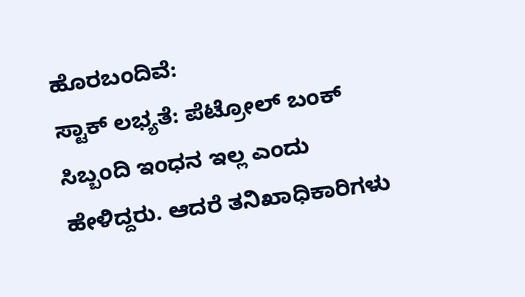ಹೊರಬಂದಿವೆ:
ಸ್ಟಾಕ್ ಲಭ್ಯತೆ: ಪೆಟ್ರೋಲ್ ಬಂಕ್ ಸಿಬ್ಬಂದಿ ಇಂಧನ ಇಲ್ಲ ಎಂದು ಹೇಳಿದ್ದರು. ಆದರೆ ತನಿಖಾಧಿಕಾರಿಗಳು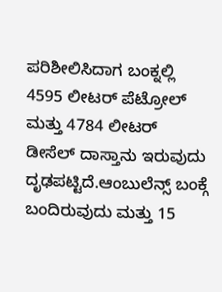ಪರಿಶೀಲಿಸಿದಾಗ ಬಂಕ್ನಲ್ಲಿ 4595 ಲೀಟರ್ ಪೆಟ್ರೋಲ್ ಮತ್ತು 4784 ಲೀಟರ್ ಡೀಸೆಲ್ ದಾಸ್ತಾನು ಇರುವುದು ದೃಢಪಟ್ಟಿದೆ.ಆಂಬುಲೆನ್ಸ್ ಬಂಕ್ಗೆ ಬಂದಿರುವುದು ಮತ್ತು 15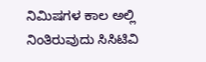ನಿಮಿಷಗಳ ಕಾಲ ಅಲ್ಲಿ ನಿಂತಿರುವುದು ಸಿಸಿಟಿವಿ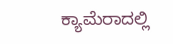ಕ್ಯಾಮೆರಾದಲ್ಲಿ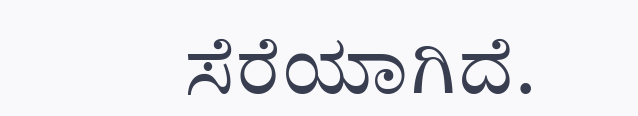ಸೆರೆಯಾಗಿದೆ.